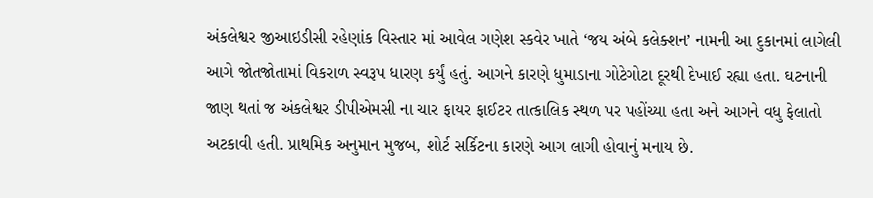અંકલેશ્વર જીઆઇડીસી રહેણાંક વિસ્તાર માં આવેલ ગણેશ સ્કવેર ખાતે ‘જય અંબે કલેક્શન’ નામની આ દુકાનમાં લાગેલી આગે જોતજોતામાં વિકરાળ સ્વરૂપ ધારણ કર્યું હતું. આગને કારણે ધુમાડાના ગોટેગોટા દૂરથી દેખાઈ રહ્યા હતા. ઘટનાની જાણ થતાં જ અંકલેશ્વર ડીપીએમસી ના ચાર ફાયર ફાઈટર તાત્કાલિક સ્થળ પર પહોંચ્યા હતા અને આગને વધુ ફેલાતો અટકાવી હતી. પ્રાથમિક અનુમાન મુજબ, શોર્ટ સર્કિટના કારણે આગ લાગી હોવાનું મનાય છે.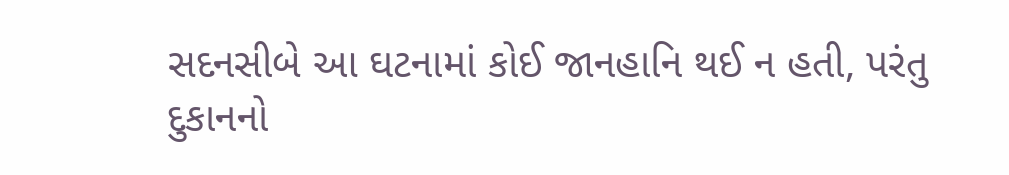સદનસીબે આ ઘટનામાં કોઈ જાનહાનિ થઈ ન હતી, પરંતુ દુકાનનો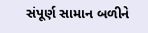સંપૂર્ણ સામાન બળીને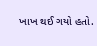ખાખ થઈ ગયો હતો.